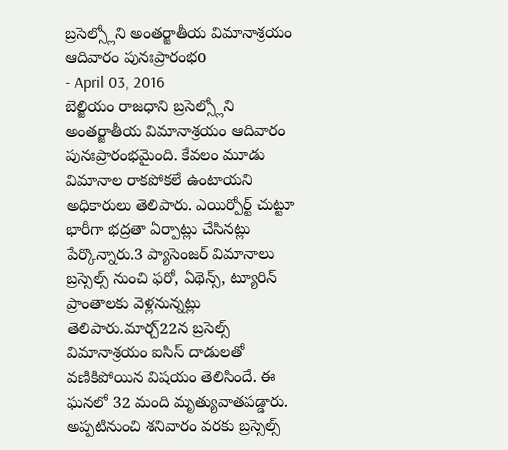బ్రసెల్స్లోని అంతర్జాతీయ విమానాశ్రయం ఆదివారం పునఃప్రారంభo
- April 03, 2016
బెల్జియం రాజధాని బ్రసెల్స్లోని అంతర్జాతీయ విమానాశ్రయం ఆదివారం పునఃప్రారంభమైంది. కేవలం మూడు విమానాల రాకపోకలే ఉంటాయని అధికారులు తెలిపారు. ఎయిర్పోర్ట్ చుట్టూ భారీగా భద్రతా ఏర్పాట్లు చేసినట్లు పేర్కొన్నారు.3 ప్యాసెంజర్ విమానాలు బ్రస్సెల్స్ నుంచి ఫరో, ఏథెన్స్, ట్యూరిన్ ప్రాంతాలకు వెళ్లనున్నట్లు తెలిపారు.మార్చ్22న బ్రసెల్స్ విమానాశ్రయం ఐసిస్ దాడులతో వణికిపోయిన విషయం తెలిసిందే. ఈ ఘనలో 32 మంది మృత్యువాతపడ్డారు. అప్పటినుంచి శనివారం వరకు బ్రస్సెల్స్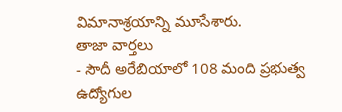విమానాశ్రయాన్ని మూసేశారు.
తాజా వార్తలు
- సౌదీ అరేబియాలో 108 మంది ప్రభుత్వ ఉద్యోగుల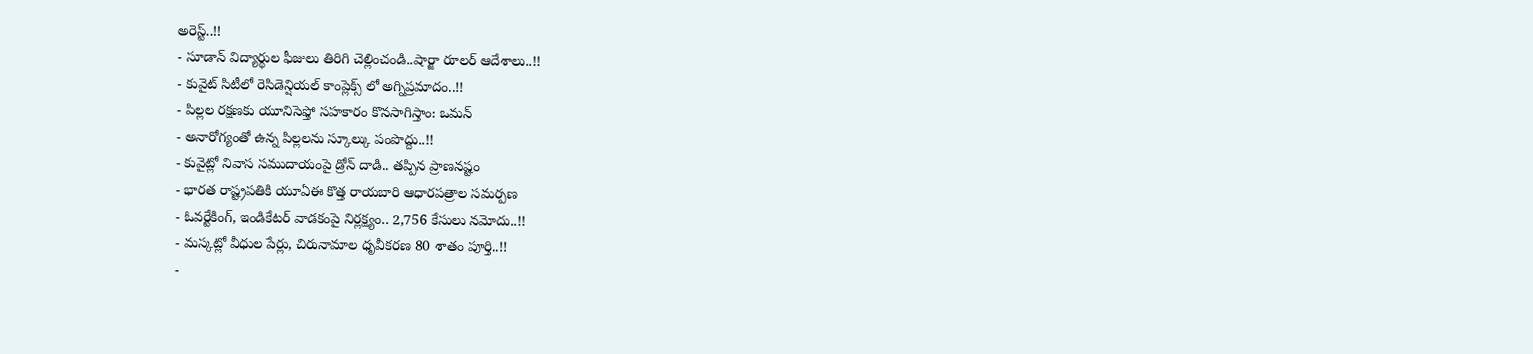అరెస్ట్..!!
- సూడాన్ విద్యార్థుల ఫీజులు తిరిగి చెల్లించండి..షార్జా రూలర్ ఆదేశాలు..!!
- కువైట్ సిటీలో రెసిడెన్షియల్ కాంప్లెక్స్ లో అగ్నిప్రమాదం..!!
- పిల్లల రక్షణకు యూనిసెఫ్తో సహకారం కొనసాగిస్తాం: ఒమన్
- అనారోగ్యంతో ఉన్న పిల్లలను స్కూల్కు పంపొద్దు..!!
- కువైట్లో నివాస సముదాయంపై డ్రోన్ దాడి.. తప్పిన ప్రాణనష్టం
- భారత రాష్ట్రపతికి యూఏఈ కొత్త రాయబారి ఆధారపత్రాల సమర్పణ
- ఓవర్టేకింగ్, ఇండికేటర్ వాడకంపై నిర్లక్ష్యం.. 2,756 కేసులు నమోదు..!!
- మస్కట్లో వీధుల పేర్లు, చిరునామాల ధృవీకరణ 80 శాతం పూర్తి..!!
-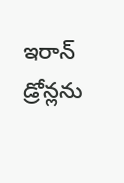ఇరాన్ డ్రోన్లను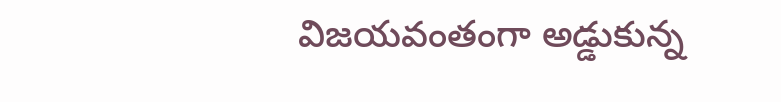విజయవంతంగా అడ్డుకున్న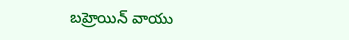బహ్రెయిన్ వాయు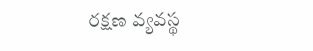రక్షణ వ్యవస్థ